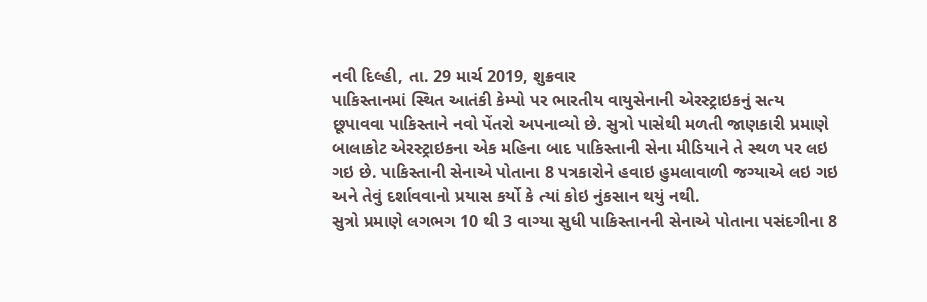નવી દિલ્હી, તા. 29 માર્ચ 2019, શુક્રવાર
પાકિસ્તાનમાં સ્થિત આતંકી કેમ્પો પર ભારતીય વાયુસેનાની એરસ્ટ્રાઇકનું સત્ય છૂપાવવા પાકિસ્તાને નવો પેંતરો અપનાવ્યો છે. સુત્રો પાસેથી મળતી જાણકારી પ્રમાણે બાલાકોટ એરસ્ટ્રાઇકના એક મહિના બાદ પાકિસ્તાની સેના મીડિયાને તે સ્થળ પર લઇ ગઇ છે. પાકિસ્તાની સેનાએ પોતાના 8 પત્રકારોને હવાઇ હુમલાવાળી જગ્યાએ લઇ ગઇ અને તેવું દર્શાવવાનો પ્રયાસ કર્યો કે ત્યાં કોઇ નુંકસાન થયું નથી.
સુત્રો પ્રમાણે લગભગ 10 થી 3 વાગ્યા સુધી પાકિસ્તાનની સેનાએ પોતાના પસંદગીના 8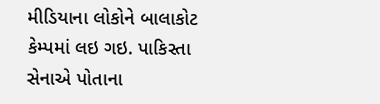મીડિયાના લોકોને બાલાકોટ કેમ્પમાં લઇ ગઇ. પાકિસ્તા સેનાએ પોતાના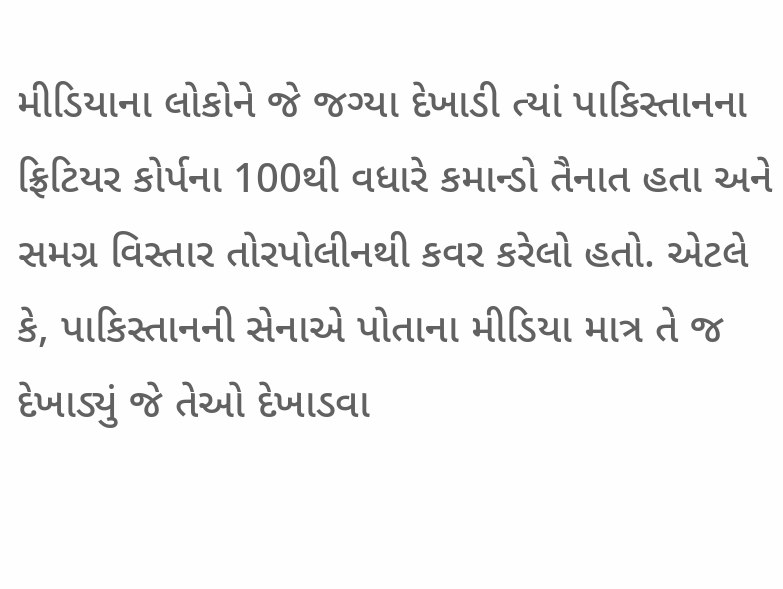મીડિયાના લોકોને જે જગ્યા દેખાડી ત્યાં પાકિસ્તાનના ફ્રિટિયર કોર્પના 100થી વધારે કમાન્ડો તૈનાત હતા અને સમગ્ર વિસ્તાર તોરપોલીનથી કવર કરેલો હતો. એટલે કે, પાકિસ્તાનની સેનાએ પોતાના મીડિયા માત્ર તે જ દેખાડ્યું જે તેઓ દેખાડવા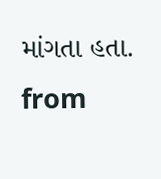માંગતા હતા.
from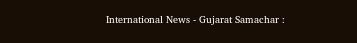International News - Gujarat Samachar :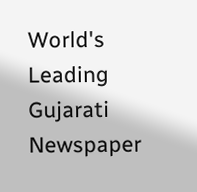World's Leading Gujarati Newspaper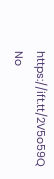https://ift.tt/2V5o59Q
No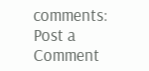comments:
Post a Comment